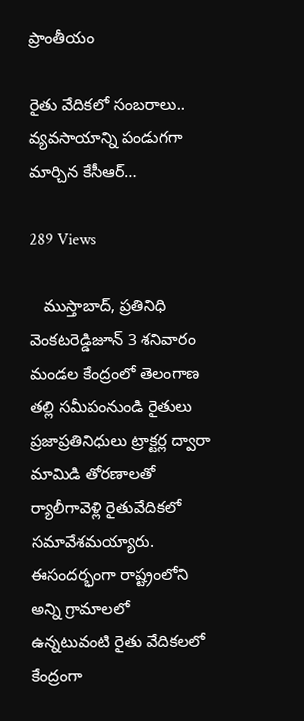ప్రాంతీయం

రైతు వేదికలో సంబరాలు.. వ్యవసాయాన్ని పండుగగా మార్చిన కేసీఆర్…

289 Views

   ముస్తాబాద్, ప్రతినిధి వెంకటరెడ్డిజూన్ 3 శనివారం మండల కేంద్రంలో తెలంగాణ తల్లి సమీపంనుండి రైతులు ప్రజాప్రతినిధులు ట్రాక్టర్ల ద్వారా మామిడి తోరణాలతో ర్యాలీగావెళ్లి రైతువేదికలో సమావేశమయ్యారు. ఈసందర్భంగా రాష్ట్రంలోని అన్ని గ్రామాలలో ఉన్నటువంటి రైతు వేదికలలో కేంద్రంగా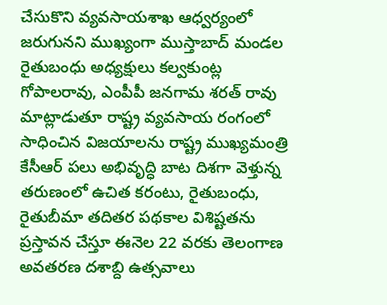చేసుకొని వ్యవసాయశాఖ ఆధ్వర్యంలో జరుగునని ముఖ్యంగా ముస్తాబాద్ మండల రైతుబంధు అధ్యక్షులు కల్వకుంట్ల గోపాలరావు, ఎంపీపీ జనగామ శరత్ రావు మాట్లాడుతూ రాష్ట్ర వ్యవసాయ రంగంలో సాధించిన విజయాలను రాష్ట్ర ముఖ్యమంత్రి కేసీఆర్ పలు అభివృద్ధి బాట దిశగా వెళ్తున్న తరుణంలో ఉచిత కరంటు, రైతుబంధు, రైతుబీమా తదితర పథకాల విశిష్టతను ప్రస్తావన చేస్తూ ఈనెల 22 వరకు తెలంగాణ అవతరణ దశాబ్ది ఉత్సవాలు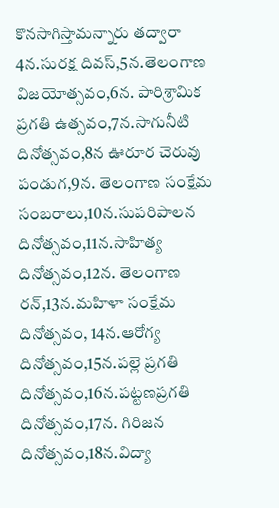కొనసాగిస్తామన్నారు తద్వారా 4న.సురక్ష దివస్,5న.తెలంగాణ విజయోత్సవం,6న. పారిశ్రామిక ప్రగతి ఉత్సవం,7న.సాగునీటి దినోత్సవం,8న ఊరూర చెరువు పండుగ,9న. తెలంగాణ సంక్షేమ సంబరాలు,10న.సుపరిపాలన దినోత్సవం,11న.సాహిత్య దినోత్సవం,12న. తెలంగాణ రన్,13న.మహిళా సంక్షేమ దినోత్సవం, 14న.ఆరోగ్య దినోత్సవం,15న.పల్లె ప్రగతి దినోత్సవం,16న.పట్టణప్రగతి దినోత్సవం,17న. గిరిజన దినోత్సవం,18న.విద్యా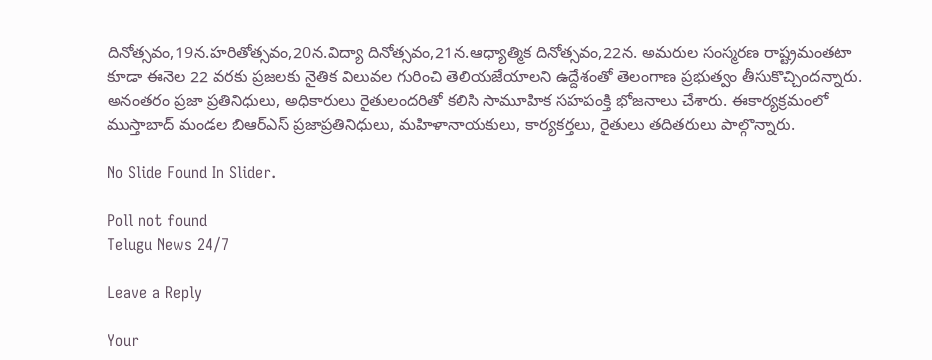దినోత్సవం,19న.హరితోత్సవం,20న.విద్యా దినోత్సవం,21న.ఆధ్యాత్మిక దినోత్సవం,22న. అమరుల సంస్మరణ రాష్ట్రమంతటా కూడా ఈనెల 22 వరకు ప్రజలకు నైతిక విలువల గురించి తెలియజేయాలని ఉద్దేశంతో తెలంగాణ ప్రభుత్వం తీసుకొచ్చిందన్నారు. అనంతరం ప్రజా ప్రతినిధులు, అధికారులు రైతులందరితో కలిసి సామూహిక సహపంక్తి భోజనాలు చేశారు. ఈకార్యక్రమంలో ముస్తాబాద్ మండల బిఆర్ఎస్ ప్రజాప్రతినిధులు, మహిళానాయకులు, కార్యకర్తలు, రైతులు తదితరులు పాల్గొన్నారు.

No Slide Found In Slider.

Poll not found
Telugu News 24/7

Leave a Reply

Your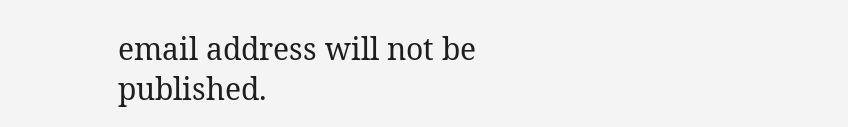email address will not be published.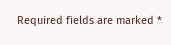Required fields are marked *